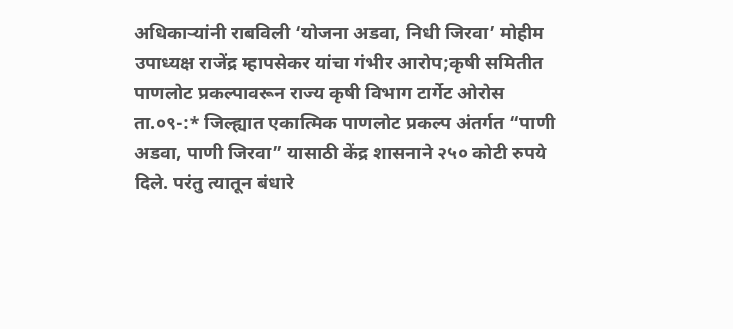अधिकाऱ्यांनी राबविली ‘योजना अडवा, निधी जिरवा’ मोहीम
उपाध्यक्ष राजेंद्र म्हापसेकर यांचा गंभीर आरोप;कृषी समितीत पाणलोट प्रकल्पावरून राज्य कृषी विभाग टार्गेट ओरोस ता.०९-:* जिल्ह्यात एकात्मिक पाणलोट प्रकल्प अंतर्गत “पाणी अडवा, पाणी जिरवा” यासाठी केंद्र शासनाने २५० कोटी रुपये दिले. परंतु त्यातून बंधारे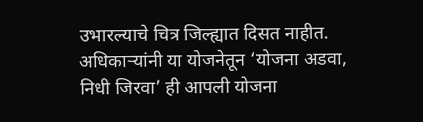उभारल्याचे चित्र जिल्ह्यात दिसत नाहीत. अधिकाऱ्यांनी या योजनेतून ‘योजना अडवा, निधी जिरवा’ ही आपली योजना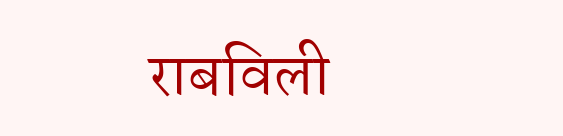राबविली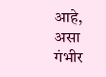आहे, असा गंभीर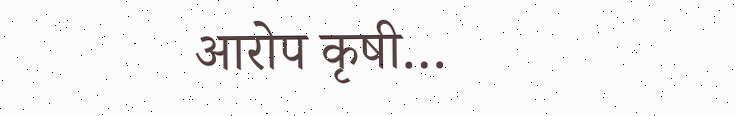आरोप कृषी…